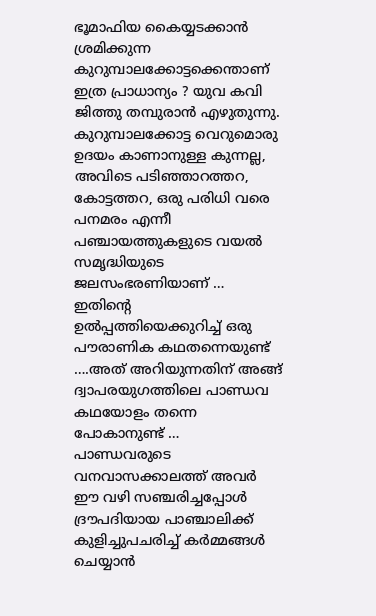ഭൂമാഫിയ കൈയ്യടക്കാൻ ശ്രമിക്കുന്ന കുറുമ്പാലക്കോട്ടക്കെന്താണ് ഇത്ര പ്രാധാന്യം ? യുവ കവി ജിത്തു തമ്പുരാൻ എഴുതുന്നു.
കുറുമ്പാലക്കോട്ട വെറുമൊരു ഉദയം കാണാനുള്ള കുന്നല്ല, അവിടെ പടിഞ്ഞാറത്തറ, കോട്ടത്തറ, ഒരു പരിധി വരെ പനമരം എന്നീ പഞ്ചായത്തുകളുടെ വയൽ സമൃദ്ധിയുടെ ജലസംഭരണിയാണ് … ഇതിന്റെ ഉൽപ്പത്തിയെക്കുറിച്ച് ഒരു പൗരാണിക കഥതന്നെയുണ്ട് ….അത് അറിയുന്നതിന് അങ്ങ് ദ്വാപരയുഗത്തിലെ പാണ്ഡവ കഥയോളം തന്നെ പോകാനുണ്ട് …
പാണ്ഡവരുടെ വനവാസക്കാലത്ത് അവർ ഈ വഴി സഞ്ചരിച്ചപ്പോൾ ദ്രൗപദിയായ പാഞ്ചാലിക്ക് കുളിച്ചുപചരിച്ച് കർമ്മങ്ങൾ ചെയ്യാൻ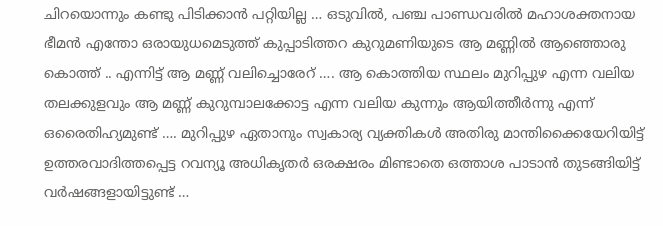ചിറയൊന്നും കണ്ടു പിടിക്കാൻ പറ്റിയില്ല … ഒടുവിൽ, പഞ്ച പാണ്ഡവരിൽ മഹാശക്തനായ ഭീമൻ എന്തോ ഒരായുധമെടുത്ത് കുപ്പാടിത്തറ കുറുമണിയുടെ ആ മണ്ണിൽ ആഞ്ഞൊരു കൊത്ത് .. എന്നിട്ട് ആ മണ്ണ് വലിച്ചൊരേറ് …. ആ കൊത്തിയ സ്ഥലം മുറിപ്പുഴ എന്ന വലിയ തലക്കുളവും ആ മണ്ണ് കുറുമ്പാലക്കോട്ട എന്ന വലിയ കുന്നും ആയിത്തീർന്നു എന്ന് ഒരൈതിഹ്യമുണ്ട് …. മുറിപ്പുഴ ഏതാനും സ്വകാര്യ വ്യക്തികൾ അതിരു മാന്തിക്കൈയേറിയിട്ട് ഉത്തരവാദിത്തപ്പെട്ട റവന്യൂ അധികൃതർ ഒരക്ഷരം മിണ്ടാതെ ഒത്താശ പാടാൻ തുടങ്ങിയിട്ട് വർഷങ്ങളായിട്ടുണ്ട് …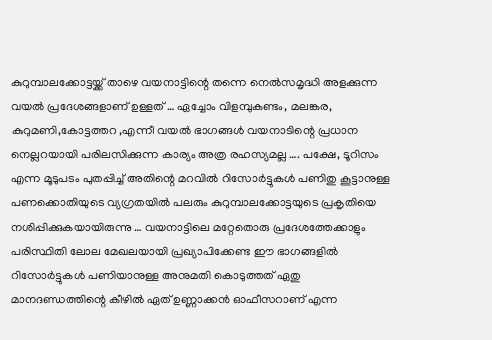കുറുമ്പാലക്കോട്ടയ്ക്ക് താഴെ വയനാട്ടിന്റെ തന്നെ നെൽസമൃദ്ധി അളക്കുന്ന വയൽ പ്രദേശങ്ങളാണ് ഉള്ളത് … ഏച്ചോം വിളമ്പുകണ്ടം, മലങ്കര, കുറുമണി,കോട്ടത്തറ ,എന്നീ വയൽ ഭാഗങ്ങൾ വയനാടിന്റെ പ്രധാന നെല്ലറയായി പരിലസിക്കുന്ന കാര്യം അത്ര രഹസ്യമല്ല …. പക്ഷേ, ടൂറിസം എന്ന മൂടുപടം പുതപ്പിച്ച് അതിന്റെ മറവിൽ റിസോർട്ടുകൾ പണിതു കൂട്ടാനുള്ള പണക്കൊതിയുടെ വ്യഗ്രതയിൽ പലരും കുറുമ്പാലക്കോട്ടയുടെ പ്രകൃതിയെ നശിപ്പിക്കുകയായിരുന്നു … വയനാട്ടിലെ മറ്റേതൊരു പ്രദേശത്തേക്കാളും പരിസ്ഥിതി ലോല മേഖലയായി പ്രഖ്യാപിക്കേണ്ട ഈ ഭാഗങ്ങളിൽ റിസോർട്ടുകൾ പണിയാനുള്ള അനുമതി കൊടുത്തത് ഏതു മാനദണ്ഡത്തിന്റെ കീഴിൽ ഏത് ഉണ്ണാക്കൻ ഓഫീസറാണ് എന്ന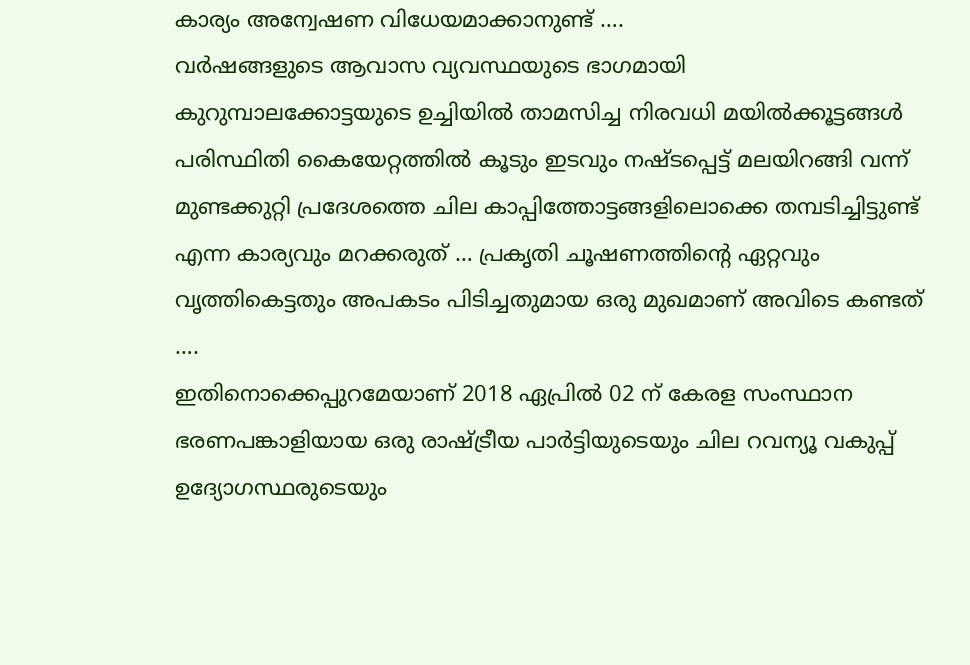കാര്യം അന്വേഷണ വിധേയമാക്കാനുണ്ട് ….
വർഷങ്ങളുടെ ആവാസ വ്യവസ്ഥയുടെ ഭാഗമായി കുറുമ്പാലക്കോട്ടയുടെ ഉച്ചിയിൽ താമസിച്ച നിരവധി മയിൽക്കൂട്ടങ്ങൾ പരിസ്ഥിതി കൈയേറ്റത്തിൽ കൂടും ഇടവും നഷ്ടപ്പെട്ട് മലയിറങ്ങി വന്ന് മുണ്ടക്കുറ്റി പ്രദേശത്തെ ചില കാപ്പിത്തോട്ടങ്ങളിലൊക്കെ തമ്പടിച്ചിട്ടുണ്ട് എന്ന കാര്യവും മറക്കരുത് … പ്രകൃതി ചൂഷണത്തിന്റെ ഏറ്റവും വൃത്തികെട്ടതും അപകടം പിടിച്ചതുമായ ഒരു മുഖമാണ് അവിടെ കണ്ടത് ….
ഇതിനൊക്കെപ്പുറമേയാണ് 2018 ഏപ്രിൽ 02 ന് കേരള സംസ്ഥാന ഭരണപങ്കാളിയായ ഒരു രാഷ്ട്രീയ പാർട്ടിയുടെയും ചില റവന്യൂ വകുപ്പ് ഉദ്യോഗസ്ഥരുടെയും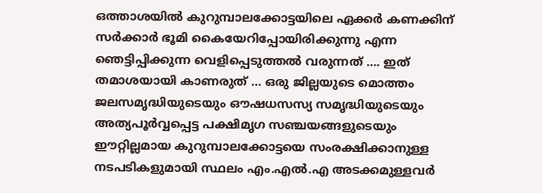ഒത്താശയിൽ കുറുമ്പാലക്കോട്ടയിലെ ഏക്കർ കണക്കിന് സർക്കാർ ഭൂമി കൈയേറിപ്പോയിരിക്കുന്നു എന്ന ഞെട്ടിപ്പിക്കുന്ന വെളിപ്പെടുത്തൽ വരുന്നത് …. ഇത് തമാശയായി കാണരുത് … ഒരു ജില്ലയുടെ മൊത്തം ജലസമൃദ്ധിയുടെയും ഔഷധസസ്യ സമൃദ്ധിയുടെയും അത്യപൂർവ്വപ്പെട്ട പക്ഷിമൃഗ സഞ്ചയങ്ങളുടെയും ഈറ്റില്ലമായ കുറുമ്പാലക്കോട്ടയെ സംരക്ഷിക്കാനുള്ള നടപടികളുമായി സ്ഥലം എം.എൽ.എ അടക്കമുള്ളവർ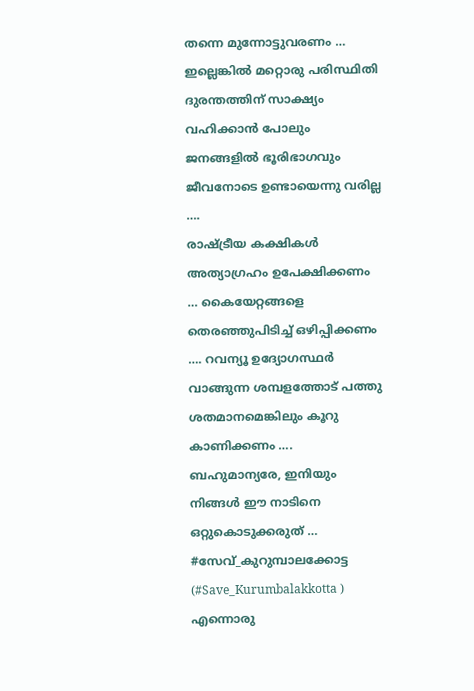തന്നെ മുന്നോട്ടുവരണം … ഇല്ലെങ്കിൽ മറ്റൊരു പരിസ്ഥിതി ദുരന്തത്തിന് സാക്ഷ്യം വഹിക്കാൻ പോലും ജനങ്ങളിൽ ഭൂരിഭാഗവും ജീവനോടെ ഉണ്ടായെന്നു വരില്ല ….
രാഷ്ട്രീയ കക്ഷികൾ അത്യാഗ്രഹം ഉപേക്ഷിക്കണം … കൈയേറ്റങ്ങളെ തെരഞ്ഞുപിടിച്ച് ഒഴിപ്പിക്കണം …. റവന്യൂ ഉദ്യോഗസ്ഥർ വാങ്ങുന്ന ശമ്പളത്തോട് പത്തു ശതമാനമെങ്കിലും കൂറു കാണിക്കണം …. ബഹുമാന്യരേ, ഇനിയും നിങ്ങൾ ഈ നാടിനെ ഒറ്റുകൊടുക്കരുത് …
#സേവ്_കുറുമ്പാലക്കോട്ട (#Save_Kurumbalakkotta ) എന്നൊരു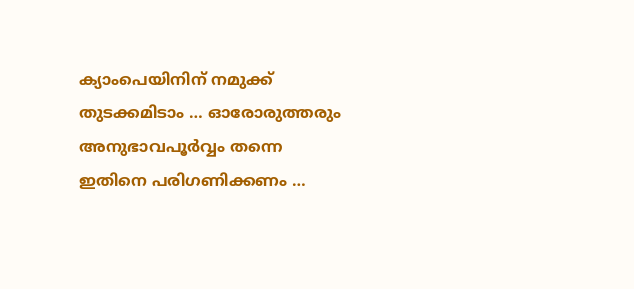ക്യാംപെയിനിന് നമുക്ക് തുടക്കമിടാം … ഓരോരുത്തരും അനുഭാവപൂർവ്വം തന്നെ ഇതിനെ പരിഗണിക്കണം …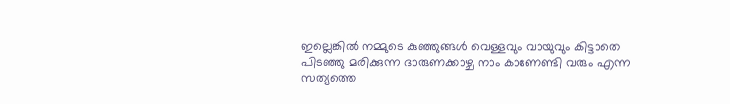ഇല്ലെങ്കിൽ നമ്മുടെ കുഞ്ഞുങ്ങൾ വെള്ളവും വായുവും കിട്ടാതെ പിടഞ്ഞു മരിക്കുന്ന ദാരുണക്കാഴ്ച നാം കാണേണ്ടി വരും എന്ന സത്യത്തെ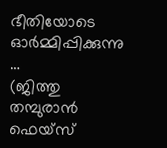ഭീതിയോടെ ഓർമ്മിപ്പിക്കുന്നു …
(ജിത്തു തമ്പുരാൻ ഫെയ്സ്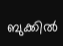ബുക്കിൽ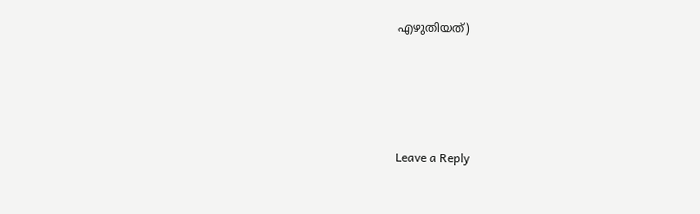എഴുതിയത്)






Leave a Reply